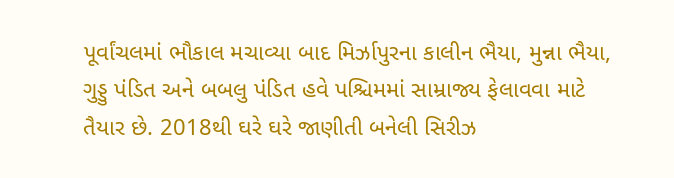પૂર્વાંચલમાં ભૌકાલ મચાવ્યા બાદ મિર્ઝાપુરના કાલીન ભૈયા, મુન્ના ભૈયા, ગુડ્ડુ પંડિત અને બબલુ પંડિત હવે પશ્ચિમમાં સામ્રાજ્ય ફેલાવવા માટે તૈયાર છે. 2018થી ઘરે ઘરે જાણીતી બનેલી સિરીઝ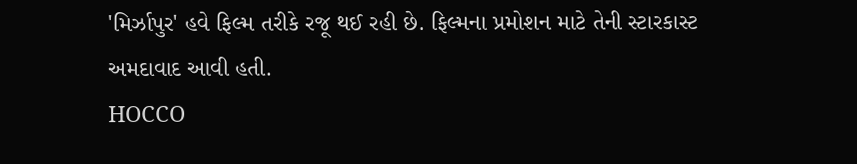'મિર્ઝાપુર' હવે ફિલ્મ તરીકે રજૂ થઈ રહી છે. ફિલ્મના પ્રમોશન માટે તેની સ્ટારકાસ્ટ અમદાવાદ આવી હતી.
HOCCO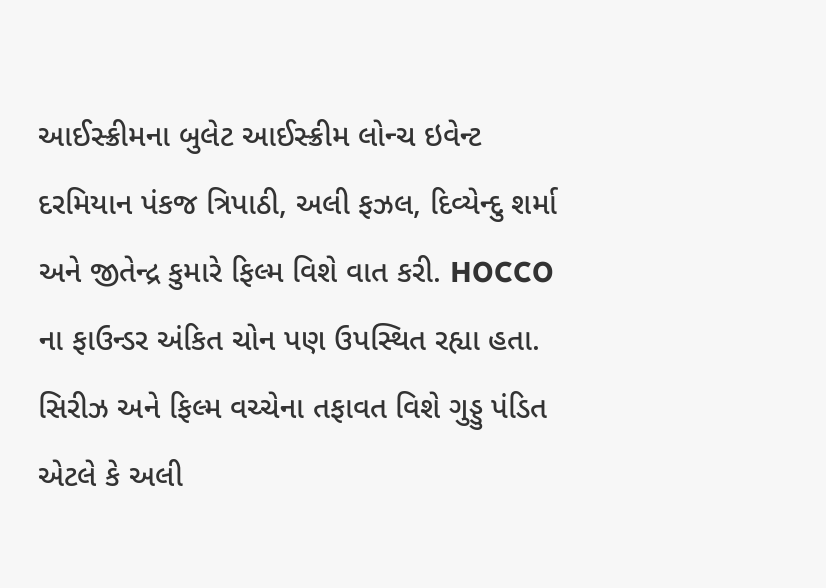આઈસ્ક્રીમના બુલેટ આઈસ્ક્રીમ લોન્ચ ઇવેન્ટ દરમિયાન પંકજ ત્રિપાઠી, અલી ફઝલ, દિવ્યેન્દુ શર્મા અને જીતેન્દ્ર કુમારે ફિલ્મ વિશે વાત કરી. HOCCO ના ફાઉન્ડર અંકિત ચોન પણ ઉપસ્થિત રહ્યા હતા.
સિરીઝ અને ફિલ્મ વચ્ચેના તફાવત વિશે ગુડ્ડુ પંડિત એટલે કે અલી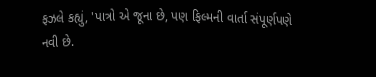ફઝલે કહ્યું, 'પાત્રો એ જૂના છે, પણ ફિલ્મની વાર્તા સંપૂર્ણપણે નવી છે.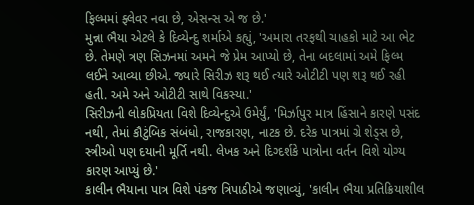ફિલ્મમાં ફ્લેવર નવા છે, એસન્સ એ જ છે.'
મુન્ના ભૈયા એટલે કે દિવ્યેન્દુ શર્માએ કહ્યું, 'અમારા તરફથી ચાહકો માટે આ ભેટ છે. તેમણે ત્રણ સિઝનમાં અમને જે પ્રેમ આપ્યો છે, તેના બદલામાં અમે ફિલ્મ લઈને આવ્યા છીએ. જ્યારે સિરીઝ શરૂ થઈ ત્યારે ઓટીટી પણ શરૂ થઈ રહી હતી. અમે અને ઓટીટી સાથે વિકસ્યા.'
સિરીઝની લોકપ્રિયતા વિશે દિવ્યેન્દુએ ઉમેર્યું, 'મિર્ઝાપુર માત્ર હિંસાને કારણે પસંદ નથી, તેમાં કૌટુંબિક સંબંધો, રાજકારણ, નાટક છે. દરેક પાત્રમાં ગ્રે શેડ્સ છે, સ્ત્રીઓ પણ દયાની મૂર્તિ નથી. લેખક અને દિગ્દર્શકે પાત્રોના વર્તન વિશે યોગ્ય કારણ આપ્યું છે.'
કાલીન ભૈયાના પાત્ર વિશે પંકજ ત્રિપાઠીએ જણાવ્યું, 'કાલીન ભૈયા પ્રતિક્રિયાશીલ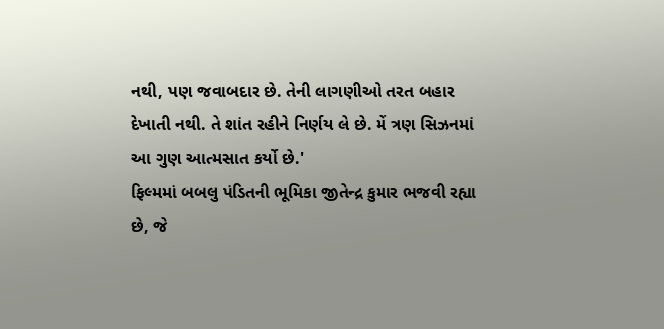નથી, પણ જવાબદાર છે. તેની લાગણીઓ તરત બહાર દેખાતી નથી. તે શાંત રહીને નિર્ણય લે છે. મેં ત્રણ સિઝનમાં આ ગુણ આત્મસાત કર્યો છે.'
ફિલ્મમાં બબલુ પંડિતની ભૂમિકા જીતેન્દ્ર કુમાર ભજવી રહ્યા છે, જે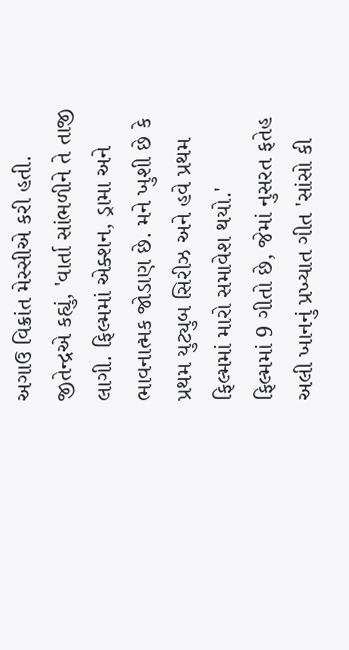અગાઉ વિક્રાંત મેસ્સીએ કરી હતી. જીતેન્દ્રએ કહ્યું, 'વાર્તા સાંભળીને તે તાજી લાગી. ફિલ્મમાં એક્શન, ડ્રામા અને ભાવનાત્મક જોડાણ છે. મને ખુશી છે કે પ્રથમ યુટ્યુબ સિરીઝ અને હવે પ્રથમ ફિલ્મમાં મારો સમાવેશ થયો.'
ફિલ્મમાં 9 ગીતો છે, જેમાં નુસરત ફતેહ અલી ખાનનું પ્રખ્યાત ગીત 'સાંસો કી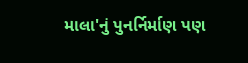માલા'નું પુનર્નિર્માણ પણ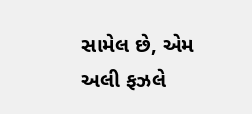સામેલ છે, એમ અલી ફઝલે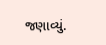જણાવ્યું.